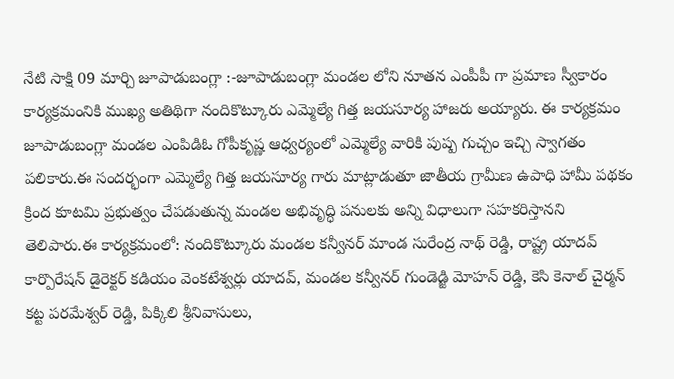నేటి సాక్షి 09 మార్చి జూపాడుబంగ్లా :-జూపాడుబంగ్లా మండల లోని నూతన ఎంపీపీ గా ప్రమాణ స్వీకారం కార్యక్రమంనికి ముఖ్య అతిథిగా నందికొట్కూరు ఎమ్మెల్యే గిత్త జయసూర్య హాజరు అయ్యారు. ఈ కార్యక్రమం జూపాడుబంగ్లా మండల ఎంపిడిఓ గోపీకృష్ణ ఆధ్వర్యంలో ఎమ్మెల్యే వారికి పుష్ప గుచ్చం ఇచ్చి స్వాగతం పలికారు.ఈ సందర్భంగా ఎమ్మెల్యే గిత్త జయసూర్య గారు మాట్లాడుతూ జాతీయ గ్రామీణ ఉపాధి హామీ పథకం క్రింద కూటమి ప్రభుత్వం చేపడుతున్న మండల అభివృద్ధి పనులకు అన్ని విధాలుగా సహకరిస్తానని తెలిపారు.ఈ కార్యక్రమంలో: నందికొట్కూరు మండల కన్వీనర్ మాండ సురేంద్ర నాథ్ రెడ్డి, రాష్ట్ర యాదవ్ కార్పొరేషన్ డైరెక్టర్ కడియం వెంకటేశ్వర్లు యాదవ్, మండల కన్వీనర్ గుండెడ్జి మోహన్ రెడ్డి, కెసి కెనాల్ చైర్మన్ కట్ట పరమేశ్వర్ రెడ్డి, పిక్కిలి శ్రీనివాసులు,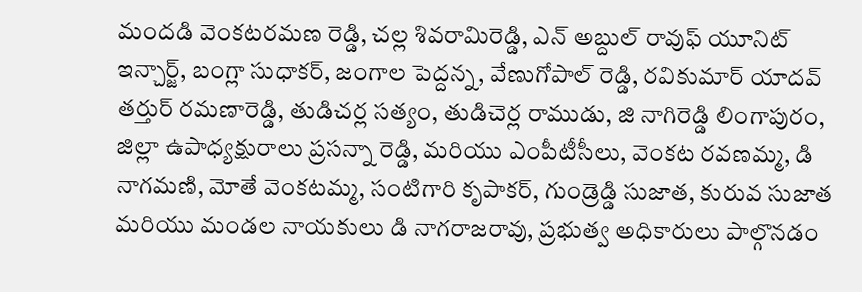మందడి వెంకటరమణ రెడ్డి, చల్ల శివరామిరెడ్డి, ఎన్ అబ్దుల్ రావుఫ్ యూనిట్ ఇన్చార్జ్, బంగ్లా సుధాకర్, జంగాల పెద్దన్న, వేణుగోపాల్ రెడ్డి, రవికుమార్ యాదవ్ తర్తుర్ రమణారెడ్డి, తుడిచర్ల సత్యం, తుడిచెర్ల రాముడు, జి నాగిరెడ్డి లింగాపురం, జిల్లా ఉపాధ్యక్షురాలు ప్రసన్నా రెడ్డి, మరియు ఎంపీటీసీలు, వెంకట రవణమ్మ, డి నాగమణి, మోతే వెంకటమ్మ, సంటిగారి కృపాకర్, గుండ్రెడ్డి సుజాత, కురువ సుజాత మరియు మండల నాయకులు డి నాగరాజరావు, ప్రభుత్వ అధికారులు పాల్గొనడం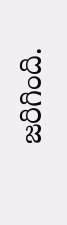జరిగింది.